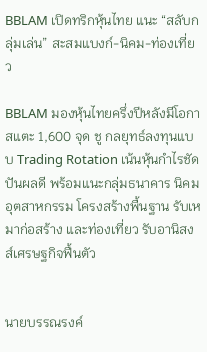BBLAM เปิดทริกหุ้นไทย แนะ “สลับกลุ่มเล่น” สะสมแบงก์-นิคม-ท่องเที่ยว

BBLAM มองหุ้นไทยครึ่งปีหลังมีโอกาสแตะ 1,600 จุด ชู กลยุทธ์ลงทุนแบบ Trading Rotation เน้นหุ้นกำไรชัด ปันผลดี พร้อมแนะกลุ่มธนาคาร นิคมอุตสาหกรรม โครงสร้างพื้นฐาน รับเหมาก่อสร้าง และท่องเที่ยว รับอานิสงส์เศรษฐกิจฟื้นตัว


นายบรรณรงค์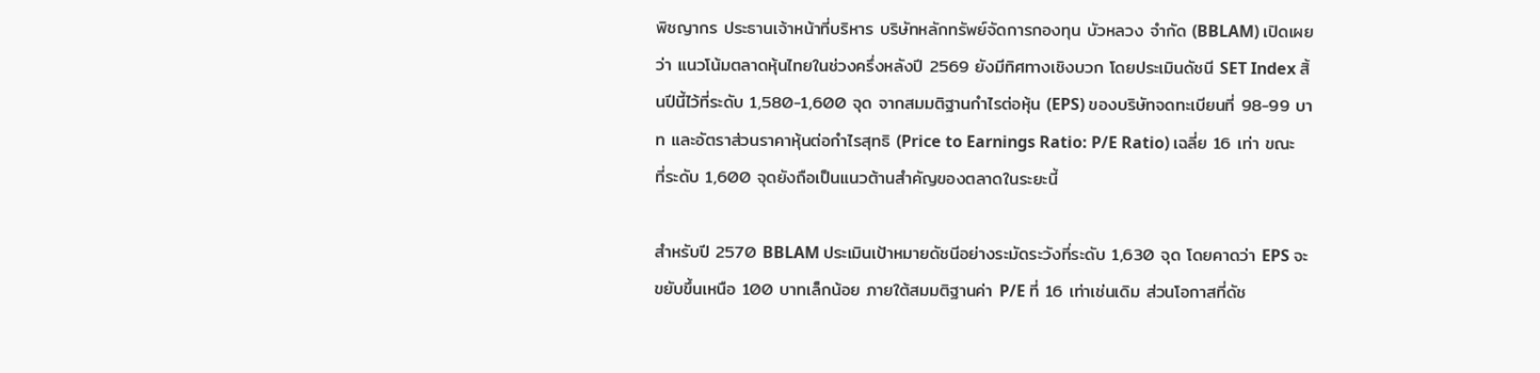พิชญากร ประธานเจ้าหน้าที่บริหาร บริษัทหลักทรัพย์จัดการกองทุน บัวหลวง จำกัด (BBLAM) เปิดเผยว่า แนวโน้มตลาดหุ้นไทยในช่วงครึ่งหลังปี 2569 ยังมีทิศทางเชิงบวก โดยประเมินดัชนี SET Index สิ้นปีนี้ไว้ที่ระดับ 1,580-1,600 จุด จากสมมติฐานกำไรต่อหุ้น (EPS) ของบริษัทจดทะเบียนที่ 98-99 บาท และอัตราส่วนราคาหุ้นต่อกำไรสุทธิ (Price to Earnings Ratio: P/E Ratio) เฉลี่ย 16 เท่า ขณะที่ระดับ 1,600 จุดยังถือเป็นแนวต้านสำคัญของตลาดในระยะนี้

สำหรับปี 2570 BBLAM ประเมินเป้าหมายดัชนีอย่างระมัดระวังที่ระดับ 1,630 จุด โดยคาดว่า EPS จะขยับขึ้นเหนือ 100 บาทเล็กน้อย ภายใต้สมมติฐานค่า P/E ที่ 16 เท่าเช่นเดิม ส่วนโอกาสที่ดัช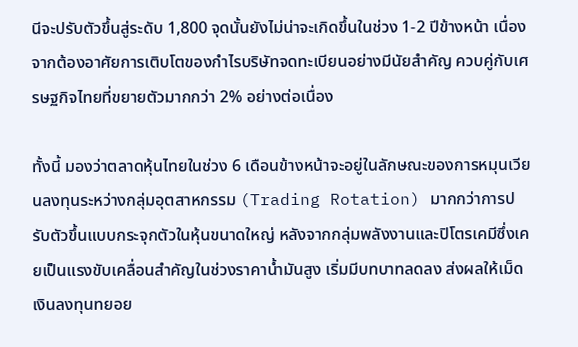นีจะปรับตัวขึ้นสู่ระดับ 1,800 จุดนั้นยังไม่น่าจะเกิดขึ้นในช่วง 1-2 ปีข้างหน้า เนื่องจากต้องอาศัยการเติบโตของกำไรบริษัทจดทะเบียนอย่างมีนัยสำคัญ ควบคู่กับเศรษฐกิจไทยที่ขยายตัวมากกว่า 2% อย่างต่อเนื่อง

ทั้งนี้ มองว่าตลาดหุ้นไทยในช่วง 6 เดือนข้างหน้าจะอยู่ในลักษณะของการหมุนเวียนลงทุนระหว่างกลุ่มอุตสาหกรรม (Trading Rotation) มากกว่าการปรับตัวขึ้นแบบกระจุกตัวในหุ้นขนาดใหญ่ หลังจากกลุ่มพลังงานและปิโตรเคมีซึ่งเคยเป็นแรงขับเคลื่อนสำคัญในช่วงราคาน้ำมันสูง เริ่มมีบทบาทลดลง ส่งผลให้เม็ดเงินลงทุนทยอย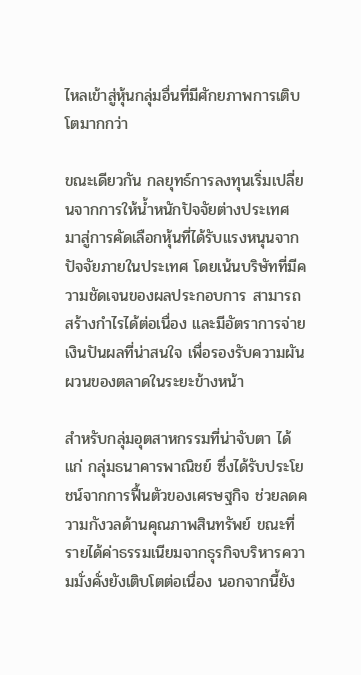ไหลเข้าสู่หุ้นกลุ่มอื่นที่มีศักยภาพการเติบโตมากกว่า

ขณะเดียวกัน กลยุทธ์การลงทุนเริ่มเปลี่ยนจากการให้น้ำหนักปัจจัยต่างประเทศ มาสู่การคัดเลือกหุ้นที่ได้รับแรงหนุนจากปัจจัยภายในประเทศ โดยเน้นบริษัทที่มีความชัดเจนของผลประกอบการ สามารถสร้างกำไรได้ต่อเนื่อง และมีอัตราการจ่ายเงินปันผลที่น่าสนใจ เพื่อรองรับความผันผวนของตลาดในระยะข้างหน้า

สำหรับกลุ่มอุตสาหกรรมที่น่าจับตา ได้แก่ กลุ่มธนาคารพาณิชย์ ซึ่งได้รับประโยชน์จากการฟื้นตัวของเศรษฐกิจ ช่วยลดความกังวลด้านคุณภาพสินทรัพย์ ขณะที่รายได้ค่าธรรมเนียมจากธุรกิจบริหารความมั่งคั่งยังเติบโตต่อเนื่อง นอกจากนี้ยัง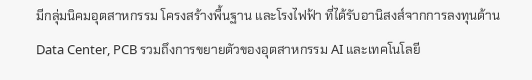มีกลุ่มนิคมอุตสาหกรรม โครงสร้างพื้นฐาน และโรงไฟฟ้า ที่ได้รับอานิสงส์จากการลงทุนด้าน Data Center, PCB รวมถึงการขยายตัวของอุตสาหกรรม AI และเทคโนโลยี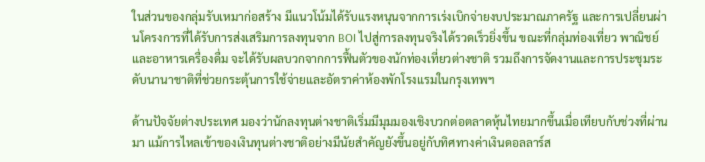ในส่วนของกลุ่มรับเหมาก่อสร้าง มีแนวโน้มได้รับแรงหนุนจากการเร่งเบิกจ่ายงบประมาณภาครัฐ และการเปลี่ยนผ่านโครงการที่ได้รับการส่งเสริมการลงทุนจาก BOI ไปสู่การลงทุนจริงได้รวดเร็วยิ่งขึ้น ขณะที่กลุ่มท่องเที่ยว พาณิชย์ และอาหารเครื่องดื่ม จะได้รับผลบวกจากการฟื้นตัวของนักท่องเที่ยวต่างชาติ รวมถึงการจัดงานและการประชุมระดับนานาชาติที่ช่วยกระตุ้นการใช้จ่ายและอัตราค่าห้องพักโรงแรมในกรุงเทพฯ

ด้านปัจจัยต่างประเทศ มองว่านักลงทุนต่างชาติเริ่มมีมุมมองเชิงบวกต่อตลาดหุ้นไทยมากขึ้นเมื่อเทียบกับช่วงที่ผ่านมา แม้การไหลเข้าของเงินทุนต่างชาติอย่างมีนัยสำคัญยังขึ้นอยู่กับทิศทางค่าเงินดอลลาร์ส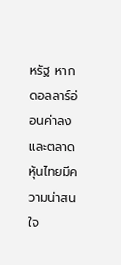หรัฐ หากดอลลาร์อ่อนค่าลงและตลาดหุ้นไทยมีความน่าสนใจ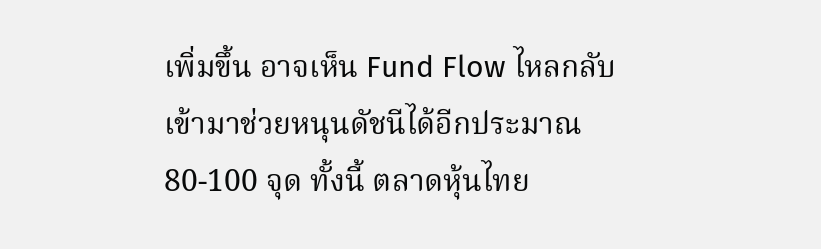เพิ่มขึ้น อาจเห็น Fund Flow ไหลกลับเข้ามาช่วยหนุนดัชนีได้อีกประมาณ 80-100 จุด ทั้งนี้ ตลาดหุ้นไทย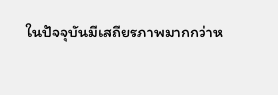ในปัจจุบันมีเสถียรภาพมากกว่าห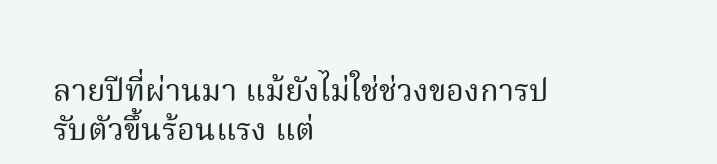ลายปีที่ผ่านมา แม้ยังไม่ใช่ช่วงของการปรับตัวขึ้นร้อนแรง แต่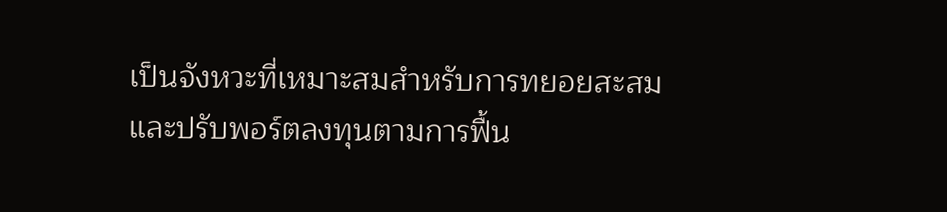เป็นจังหวะที่เหมาะสมสำหรับการทยอยสะสมและปรับพอร์ตลงทุนตามการฟื้น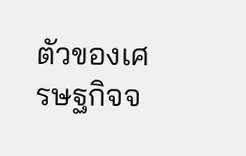ตัวของเศรษฐกิจจ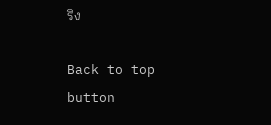ริง

Back to top button